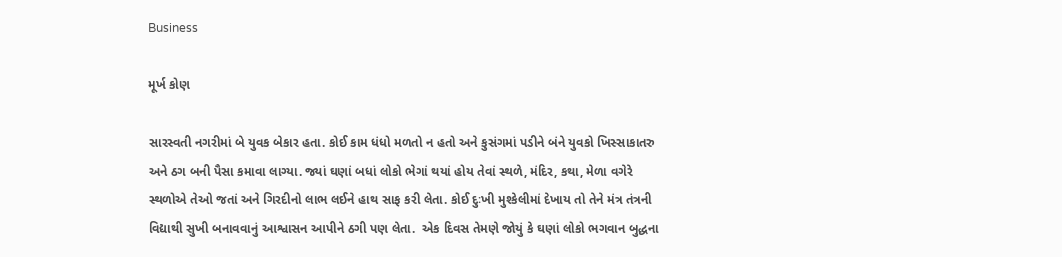Business

મૂર્ખ કોણ

સારસ્વતી નગરીમાં બે યુવક બેકાર હતા. કોઈ કામ ધંધો મળતો ન હતો અને કુસંગમાં પડીને બંને યુવકો ખિસ્સાકાતરુ અને ઠગ બની પૈસા કમાવા લાગ્યા. જ્યાં ઘણાં બધાં લોકો ભેગાં થયાં હોય તેવાં સ્થળે, મંદિર, કથા, મેળા વગેરે સ્થળોએ તેઓ જતાં અને ગિરદીનો લાભ લઈને હાથ સાફ કરી લેતા. કોઈ દુઃખી મુશ્કેલીમાં દેખાય તો તેને મંત્ર તંત્રની વિદ્યાથી સુખી બનાવવાનું આશ્વાસન આપીને ઠગી પણ લેતા.  એક દિવસ તેમણે જોયું કે ઘણાં લોકો ભગવાન બુદ્ધના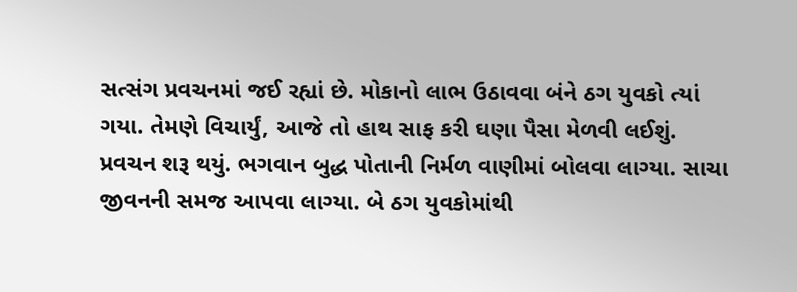સત્સંગ પ્રવચનમાં જઈ રહ્યાં છે. મોકાનો લાભ ઉઠાવવા બંને ઠગ યુવકો ત્યાં ગયા. તેમણે વિચાર્યું, આજે તો હાથ સાફ કરી ઘણા પૈસા મેળવી લઈશું. પ્રવચન શરૂ થયું. ભગવાન બુદ્ધ પોતાની નિર્મળ વાણીમાં બોલવા લાગ્યા. સાચા જીવનની સમજ આપવા લાગ્યા. બે ઠગ યુવકોમાંથી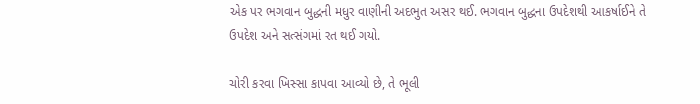એક પર ભગવાન બુદ્ધની મધુર વાણીની અદભુત અસર થઈ. ભગવાન બુદ્ધના ઉપદેશથી આકર્ષાઈને તે ઉપદેશ અને સત્સંગમાં રત થઈ ગયો.

ચોરી કરવા ખિસ્સા કાપવા આવ્યો છે, તે ભૂલી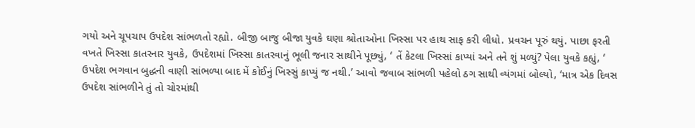ગયો અને ચૂપચાપ ઉપદેશ સાંભળતો રહ્યો. બીજી બાજુ બીજા યુવકે ઘણા શ્રોતાઓના ખિસ્સા પર હાથ સાફ કરી લીધો. પ્રવચન પૂરું થયું. પાછા ફરતી વખતે ખિસ્સા કાતરનાર યુવકે, ઉપદેશમાં ખિસ્સા કાતરવાનું ભૂલી જનાર સાથીને પૂછ્યું, ‘ તેં કેટલા ખિસ્સાં કાપ્યાં અને તને શું મળ્યું? પેલા યુવકે કહ્યું, ‘ ઉપદેશ ભગવાન બુદ્ધની વાણી સાંભળ્યા બાદ મેં કોઈનું ખિસ્સું કાપ્યું જ નથી.’ આવો જવાબ સાંભળી પહેલો ઠગ સાથી વ્યંગમાં બોલ્યો, ‘માત્ર એક દિવસ ઉપદેશ સાંભળીને તું તો ચોરમાંથી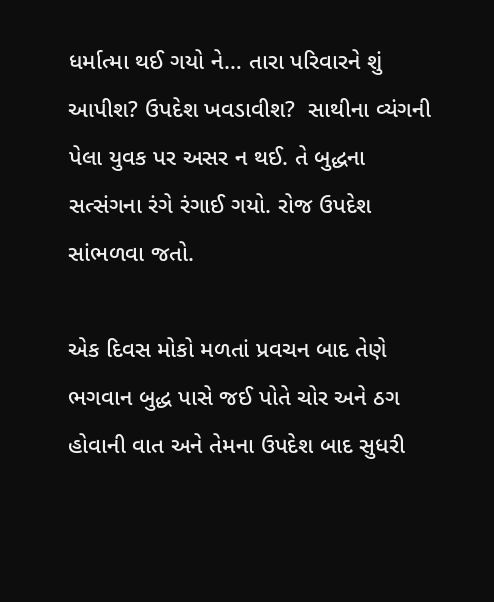ધર્માત્મા થઈ ગયો ને… તારા પરિવારને શું આપીશ? ઉપદેશ ખવડાવીશ?  સાથીના વ્યંગની પેલા યુવક પર અસર ન થઈ. તે બુદ્ધના સત્સંગના રંગે રંગાઈ ગયો. રોજ ઉપદેશ સાંભળવા જતો.

એક દિવસ મોકો મળતાં પ્રવચન બાદ તેણે ભગવાન બુદ્ધ પાસે જઈ પોતે ચોર અને ઠગ હોવાની વાત અને તેમના ઉપદેશ બાદ સુધરી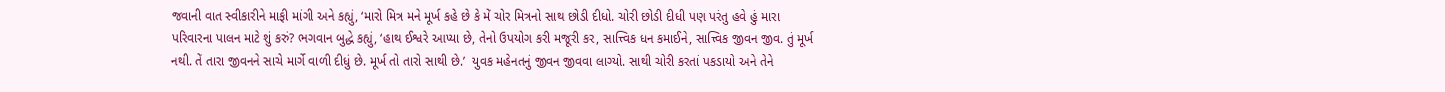જવાની વાત સ્વીકારીને માફી માંગી અને કહ્યું, ‘મારો મિત્ર મને મૂર્ખ કહે છે કે મેં ચોર મિત્રનો સાથ છોડી દીધો. ચોરી છોડી દીધી પણ પરંતુ હવે હું મારા પરિવારના પાલન માટે શું કરું? ભગવાન બુદ્ધે કહ્યું, ‘હાથ ઈશ્વરે આપ્યા છે, તેનો ઉપયોગ કરી મજૂરી કર, સાત્ત્વિક ધન કમાઈને, સાત્ત્વિક જીવન જીવ. તું મૂર્ખ નથી. તેં તારા જીવનને સાચે માર્ગે વાળી દીધું છે. મૂર્ખ તો તારો સાથી છે.’  યુવક મહેનતનું જીવન જીવવા લાગ્યો. સાથી ચોરી કરતાં પકડાયો અને તેને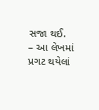સજા થઈ.
– આ લેખમાં પ્રગટ થયેલાં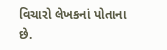વિચારો લેખકનાં પોતાના છે.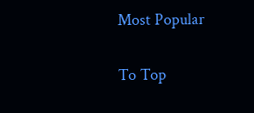Most Popular

To Top